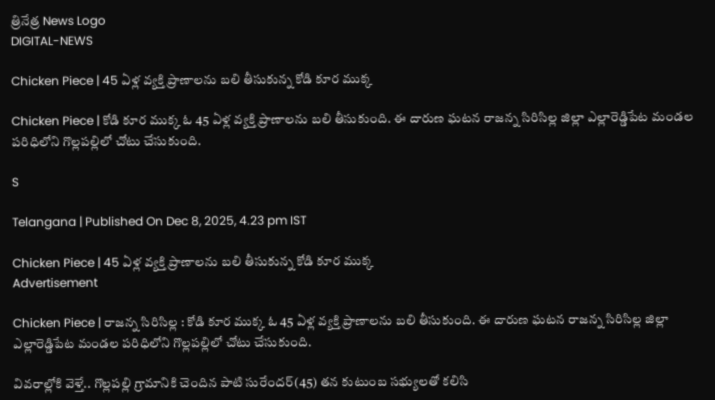త్రినేత్ర News Logo
DIGITAL-NEWS

Chicken Piece | 45 ఏళ్ల వ్య‌క్తి ప్రాణాల‌ను బలి తీసుకున్న కోడి కూర ముక్క‌

Chicken Piece | కోడి కూర ముక్క ఓ 45 ఏళ్ల వ్య‌క్తి ప్రాణాల‌ను బలి తీసుకుంది. ఈ దారుణ ఘ‌ట‌న రాజ‌న్న సిరిసిల్ల జిల్లా ఎల్లారెడ్డిపేట మండ‌ల ప‌రిధిలోని గొల్ల‌ప‌ల్లిలో చోటు చేసుకుంది.

S

Telangana | Published On Dec 8, 2025, 4.23 pm IST

Chicken Piece | 45 ఏళ్ల వ్య‌క్తి ప్రాణాల‌ను బలి తీసుకున్న కోడి కూర ముక్క‌
Advertisement

Chicken Piece | రాజ‌న్న సిరిసిల్ల : కోడి కూర ముక్క ఓ 45 ఏళ్ల వ్య‌క్తి ప్రాణాల‌ను బలి తీసుకుంది. ఈ దారుణ ఘ‌ట‌న రాజ‌న్న సిరిసిల్ల జిల్లా ఎల్లారెడ్డిపేట మండ‌ల ప‌రిధిలోని గొల్ల‌ప‌ల్లిలో చోటు చేసుకుంది.

వివ‌రాల్లోకి వెళ్తే.. గొల్ల‌ప‌ల్లి గ్రామానికి చెందిన పాటి సురేంద‌ర్(45) త‌న కుటుంబ స‌భ్యుల‌తో క‌లిసి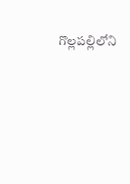గొల్ల‌ప‌ల్లిలోని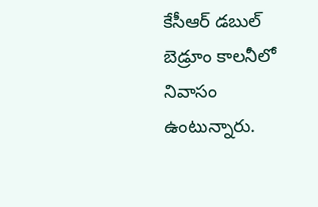కేసీఆర్ డ‌బుల్ బెడ్రూం కాల‌నీలో నివాసం ఉంటున్నారు.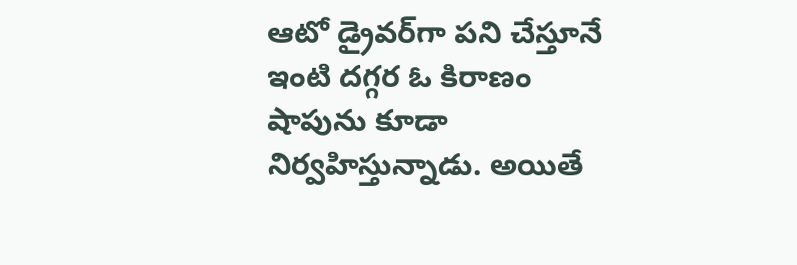ఆటో డ్రైవ‌ర్‌గా ప‌ని చేస్తూనే ఇంటి ద‌గ్గ‌ర ఓ కిరాణం షాపును కూడా నిర్వ‌హిస్తున్నాడు. అయితే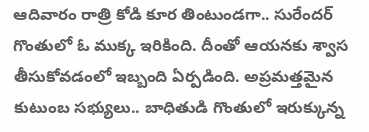ఆదివారం రాత్రి కోడి కూర తింటుండ‌గా.. సురేంద‌ర్ గొంతులో ఓ ముక్క ఇరికింది. దీంతో ఆయ‌న‌కు శ్వాస తీసుకోవ‌డంలో ఇబ్బంది ఏర్ప‌డింది. అప్ర‌మ‌త్త‌మైన కుటుంబ స‌భ్యులు.. బాధితుడి గొంతులో ఇరుక్కున్న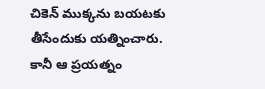చికెన్ ముక్క‌ను బ‌య‌ట‌కు తీసేందుకు య‌త్నించారు. కానీ ఆ ప్ర‌య‌త్నం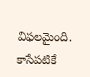విఫ‌ల‌మైంది. కాసేప‌టికే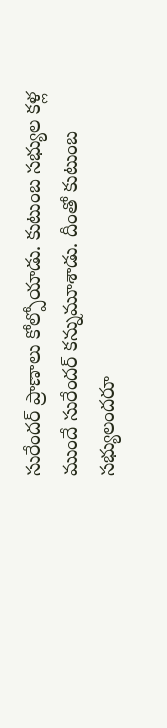సురేంద‌ర్ ప్రాణాలు కోల్పోయాడు. కుటుంబ స‌భ్యుల క‌ళ్ల ముందే సురేంద‌ర్ క‌న్నుమూశాడు. దీంతో కుటుంబ స‌భ్యులంద‌రూ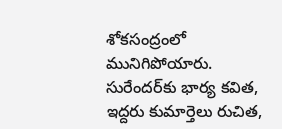శోకసంద్రంలో మునిగిపోయారు. సురేంద‌ర్‌కు భార్య క‌విత‌, ఇద్ద‌రు కుమార్తెలు రుచిత‌,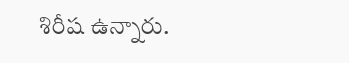శిరీష ఉన్నారు.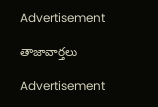Advertisement

తాజావార్తలు

Advertisement